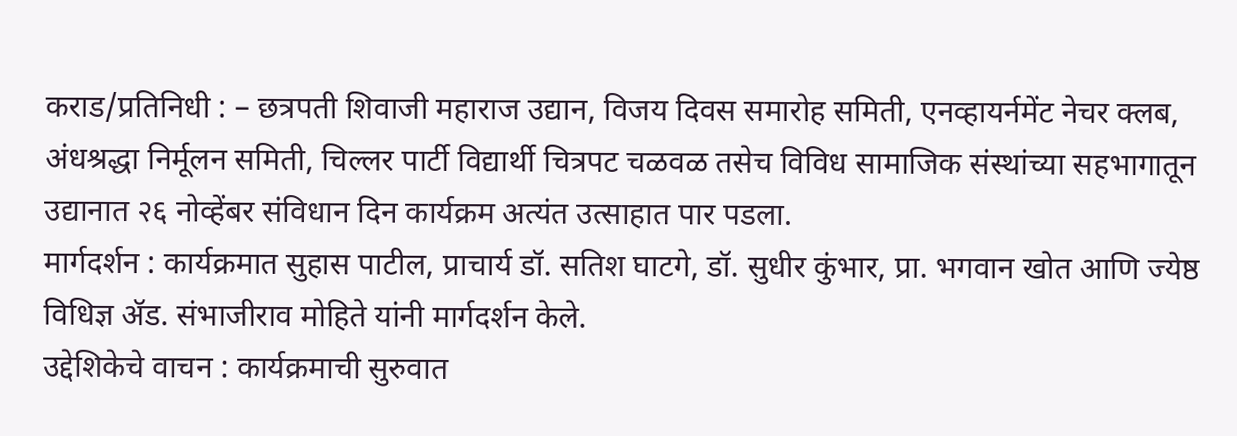कराड/प्रतिनिधी : – छत्रपती शिवाजी महाराज उद्यान, विजय दिवस समारोह समिती, एनव्हायर्नमेंट नेचर क्लब, अंधश्रद्धा निर्मूलन समिती, चिल्लर पार्टी विद्यार्थी चित्रपट चळवळ तसेच विविध सामाजिक संस्थांच्या सहभागातून उद्यानात २६ नोव्हेंबर संविधान दिन कार्यक्रम अत्यंत उत्साहात पार पडला.
मार्गदर्शन : कार्यक्रमात सुहास पाटील, प्राचार्य डॉ. सतिश घाटगे, डॉ. सुधीर कुंभार, प्रा. भगवान खोत आणि ज्येष्ठ विधिज्ञ ॲड. संभाजीराव मोहिते यांनी मार्गदर्शन केले.
उद्देशिकेचे वाचन : कार्यक्रमाची सुरुवात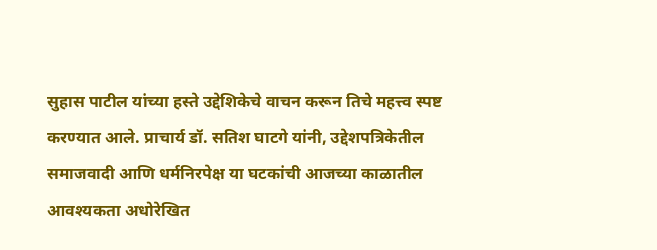सुहास पाटील यांच्या हस्ते उद्देशिकेचे वाचन करून तिचे महत्त्व स्पष्ट करण्यात आले. प्राचार्य डॉ. सतिश घाटगे यांनी, उद्देशपत्रिकेतील समाजवादी आणि धर्मनिरपेक्ष या घटकांची आजच्या काळातील आवश्यकता अधोरेखित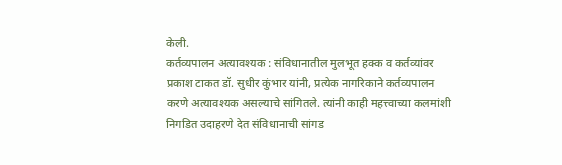केली.
कर्तव्यपालन अत्यावश्यक : संविधानातील मुलभूत हक्क व कर्तव्यांवर प्रकाश टाकत डॉ. सुधीर कुंभार यांनी, प्रत्येक नागरिकाने कर्तव्यपालन करणे अत्यावश्यक असल्याचे सांगितले. त्यांनी काही महत्त्वाच्या कलमांशी निगडित उदाहरणे देत संविधानाची सांगड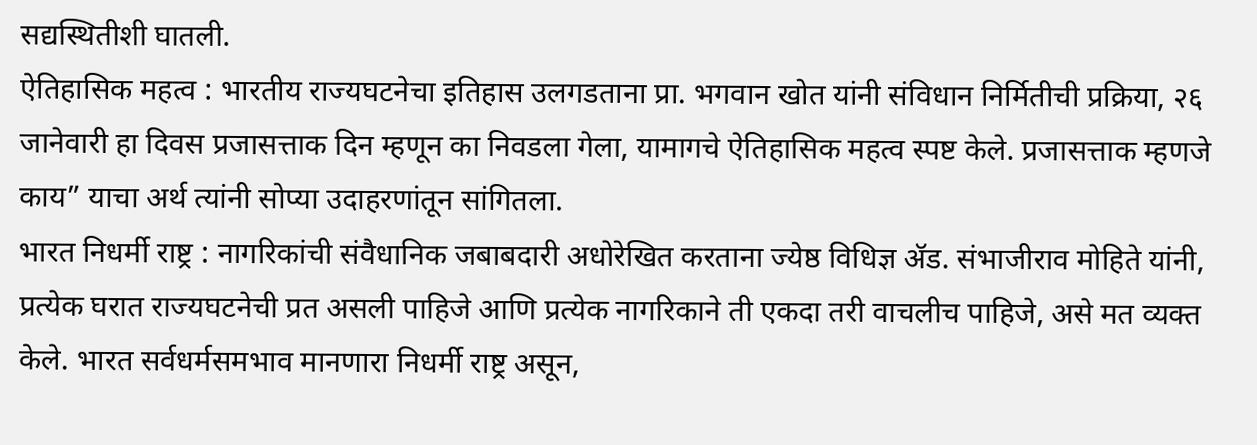सद्यस्थितीशी घातली.
ऐतिहासिक महत्व : भारतीय राज्यघटनेचा इतिहास उलगडताना प्रा. भगवान खोत यांनी संविधान निर्मितीची प्रक्रिया, २६ जानेवारी हा दिवस प्रजासत्ताक दिन म्हणून का निवडला गेला, यामागचे ऐतिहासिक महत्व स्पष्ट केले. प्रजासत्ताक म्हणजे काय” याचा अर्थ त्यांनी सोप्या उदाहरणांतून सांगितला.
भारत निधर्मी राष्ट्र : नागरिकांची संवैधानिक जबाबदारी अधोरेखित करताना ज्येष्ठ विधिज्ञ ॲड. संभाजीराव मोहिते यांनी, प्रत्येक घरात राज्यघटनेची प्रत असली पाहिजे आणि प्रत्येक नागरिकाने ती एकदा तरी वाचलीच पाहिजे, असे मत व्यक्त केले. भारत सर्वधर्मसमभाव मानणारा निधर्मी राष्ट्र असून,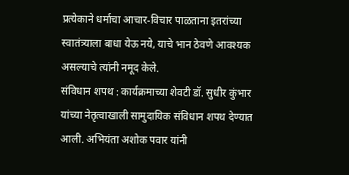प्रत्येकाने धर्माचा आचार-विचार पाळताना इतरांच्या स्वातंत्र्याला बाधा येऊ नये, याचे भान ठेवणे आवश्यक असल्याचे त्यांनी नमूद केले.
संविधान शपथ : कार्यक्रमाच्या शेवटी डॉ. सुधीर कुंभार यांच्या नेतृत्वाखाली सामुदायिक संविधान शपथ देण्यात आली. अभियंता अशोक पवार यांनी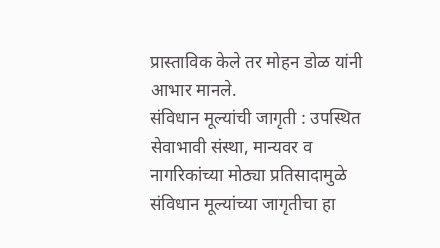प्रास्ताविक केले तर मोहन डोळ यांनी आभार मानले.
संविधान मूल्यांची जागृती : उपस्थित सेवाभावी संस्था, मान्यवर व नागरिकांच्या मोठ्या प्रतिसादामुळे संविधान मूल्यांच्या जागृतीचा हा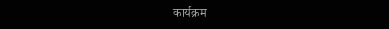कार्यक्रम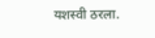यशस्वी ठरला.